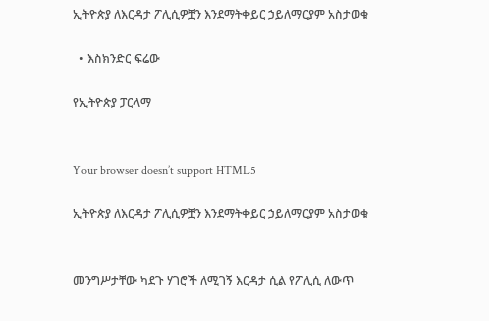ኢትዮጵያ ለእርዳታ ፖሊሲዎቿን እንደማትቀይር ኃይለማርያም አስታወቁ

  • እስክንድር ፍሬው

የኢትዮጵያ ፓርላማ


Your browser doesn’t support HTML5

ኢትዮጵያ ለእርዳታ ፖሊሲዎቿን እንደማትቀይር ኃይለማርያም አስታወቁ


መንግሥታቸው ካደጉ ሃገሮች ለሚገኝ እርዳታ ሲል የፖሊሲ ለውጥ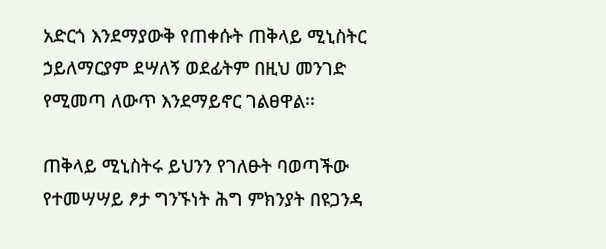አድርጎ እንደማያውቅ የጠቀሱት ጠቅላይ ሚኒስትር ኃይለማርያም ደሣለኝ ወደፊትም በዚህ መንገድ የሚመጣ ለውጥ እንደማይኖር ገልፀዋል፡፡

ጠቅላይ ሚኒስትሩ ይህንን የገለፁት ባወጣችው የተመሣሣይ ፆታ ግንኙነት ሕግ ምክንያት በዩጋንዳ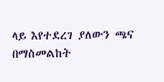ላይ እየተደረገ ያለውን ጫና በማስመልከት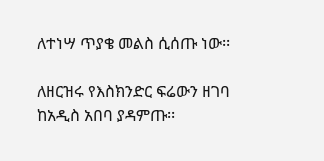ለተነሣ ጥያቄ መልስ ሲሰጡ ነው፡፡

ለዘርዝሩ የእስክንድር ፍሬውን ዘገባ ከአዲስ አበባ ያዳምጡ፡፡